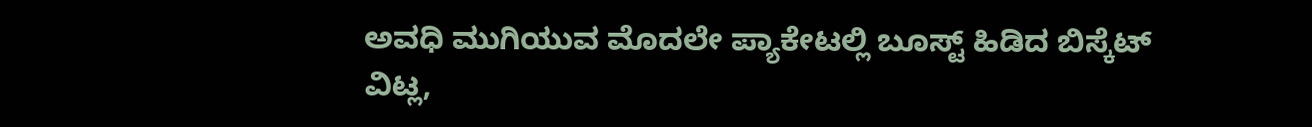ಅವಧಿ ಮುಗಿಯುವ ಮೊದಲೇ ಪ್ಯಾಕೇಟಲ್ಲಿ ಬೂಸ್ಟ್ ಹಿಡಿದ ಬಿಸ್ಕೆಟ್
ವಿಟ್ಲ,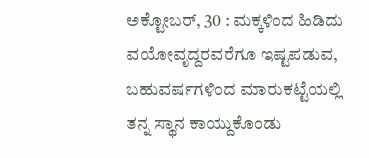ಅಕ್ಟೋಬರ್, 30 : ಮಕ್ಕಳಿಂದ ಹಿಡಿದು ವಯೋವೃದ್ದರವರೆಗೂ ಇಷ್ಟಪಡುವ, ಬಹುವರ್ಷಗಳಿಂದ ಮಾರುಕಟ್ಟೆಯಲ್ಲಿ ತನ್ನ ಸ್ಥಾನ ಕಾಯ್ದುಕೊಂಡು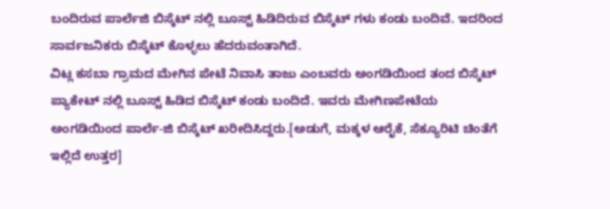ಬಂದಿರುವ ಪಾರ್ಲೆಜಿ ಬಿಸ್ಕೆಟ್ ನಲ್ಲಿ ಬೂಸ್ಟ್ ಹಿಡಿದಿರುವ ಬಿಸ್ಕೆಟ್ ಗಳು ಕಂಡು ಬಂದಿವೆ. ಇದರಿಂದ ಸಾರ್ವಜನಿಕರು ಬಿಸ್ಕೆಟ್ ಕೊಳ್ಳಲು ಹೆದರುವಂತಾಗಿದೆ.
ವಿಟ್ಲ ಕಸಬಾ ಗ್ರಾಮದ ಮೇಗಿನ ಪೇಟೆ ನಿವಾಸಿ ತಾಜು ಎಂಬವರು ಅಂಗಡಿಯಿಂದ ತಂದ ಬಿಸ್ಕೆಟ್ ಪ್ಯಾಕೇಟ್ ನಲ್ಲಿ ಬೂಸ್ಟ್ ಹಿಡಿದ ಬಿಸ್ಕೆಟ್ ಕಂಡು ಬಂದಿದೆ. ಇವರು ಮೇಗಿಣಪೇಟೆಯ ಅಂಗಡಿಯಿಂದ ಪಾರ್ಲೆ-ಜಿ ಬಿಸ್ಕೆಟ್ ಖರೀದಿಸಿದ್ದರು.[ಅಡುಗೆ, ಮಕ್ಕಳ ಆರೈಕೆ, ಸೆಕ್ಯೂರಿಟಿ ಚಿಂತೆಗೆ ಇಲ್ಲಿದೆ ಉತ್ತರ]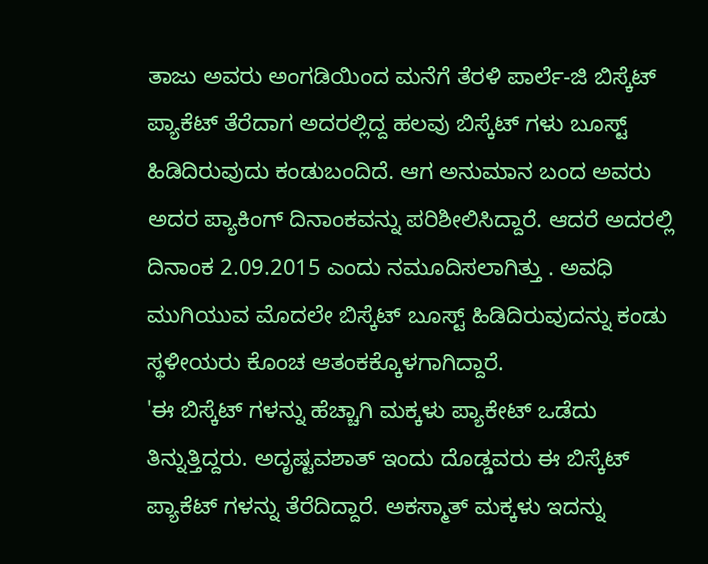ತಾಜು ಅವರು ಅಂಗಡಿಯಿಂದ ಮನೆಗೆ ತೆರಳಿ ಪಾರ್ಲೆ-ಜಿ ಬಿಸ್ಕೆಟ್ ಪ್ಯಾಕೆಟ್ ತೆರೆದಾಗ ಅದರಲ್ಲಿದ್ದ ಹಲವು ಬಿಸ್ಕೆಟ್ ಗಳು ಬೂಸ್ಟ್ ಹಿಡಿದಿರುವುದು ಕಂಡುಬಂದಿದೆ. ಆಗ ಅನುಮಾನ ಬಂದ ಅವರು ಅದರ ಪ್ಯಾಕಿಂಗ್ ದಿನಾಂಕವನ್ನು ಪರಿಶೀಲಿಸಿದ್ದಾರೆ. ಆದರೆ ಅದರಲ್ಲಿ ದಿನಾಂಕ 2.09.2015 ಎಂದು ನಮೂದಿಸಲಾಗಿತ್ತು . ಅವಧಿ ಮುಗಿಯುವ ಮೊದಲೇ ಬಿಸ್ಕೆಟ್ ಬೂಸ್ಟ್ ಹಿಡಿದಿರುವುದನ್ನು ಕಂಡು ಸ್ಥಳೀಯರು ಕೊಂಚ ಆತಂಕಕ್ಕೊಳಗಾಗಿದ್ದಾರೆ.
'ಈ ಬಿಸ್ಕೆಟ್ ಗಳನ್ನು ಹೆಚ್ಚಾಗಿ ಮಕ್ಕಳು ಪ್ಯಾಕೇಟ್ ಒಡೆದು ತಿನ್ನುತ್ತಿದ್ದರು. ಅದೃಷ್ಟವಶಾತ್ ಇಂದು ದೊಡ್ಡವರು ಈ ಬಿಸ್ಕೆಟ್ ಪ್ಯಾಕೆಟ್ ಗಳನ್ನು ತೆರೆದಿದ್ದಾರೆ. ಅಕಸ್ಮಾತ್ ಮಕ್ಕಳು ಇದನ್ನು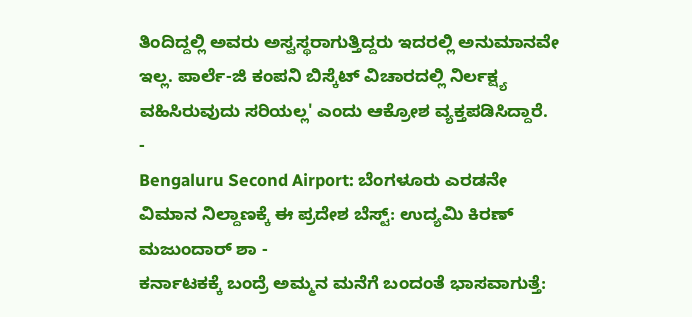ತಿಂದಿದ್ದಲ್ಲಿ ಅವರು ಅಸ್ವಸ್ಥರಾಗುತ್ತಿದ್ದರು ಇದರಲ್ಲಿ ಅನುಮಾನವೇ ಇಲ್ಲ. ಪಾರ್ಲೆ-ಜಿ ಕಂಪನಿ ಬಿಸ್ಕೆಟ್ ವಿಚಾರದಲ್ಲಿ ನಿರ್ಲಕ್ಷ್ಯ ವಹಿಸಿರುವುದು ಸರಿಯಲ್ಲ' ಎಂದು ಆಕ್ರೋಶ ವ್ಯಕ್ತಪಡಿಸಿದ್ದಾರೆ.
-
Bengaluru Second Airport: ಬೆಂಗಳೂರು ಎರಡನೇ ವಿಮಾನ ನಿಲ್ದಾಣಕ್ಕೆ ಈ ಪ್ರದೇಶ ಬೆಸ್ಟ್: ಉದ್ಯಮಿ ಕಿರಣ್ ಮಜುಂದಾರ್ ಶಾ -
ಕರ್ನಾಟಕಕ್ಕೆ ಬಂದ್ರೆ ಅಮ್ಮನ ಮನೆಗೆ ಬಂದಂತೆ ಭಾಸವಾಗುತ್ತೆ: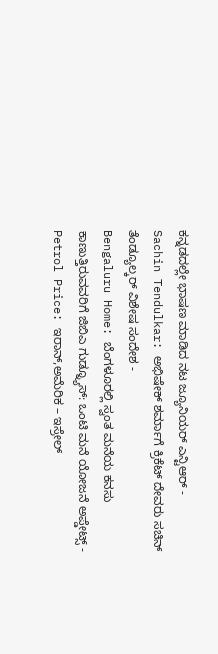ಕನ್ನಡದಲ್ಲೇ ಭಾಷಣ ಮಾಡಿದ ನಟ ಜ್ಯೂನಿಯರ್ ಎನ್ಟಿಆರ್ -
Sachin Tendulkar: ಅಭಿಷೇಕ್ ಶರ್ಮಾಗೆ ಕ್ರಿಕೆಟ್ ದೇವರು ಸಚಿನ್ ತೆಂಡ್ಯೂಲ್ಕರ್ ವಿಶೇಷ ಸಂದೇಶ -
Bengaluru Home: ಬೆಂಗಳೂರಲ್ಲಿ ಸ್ವಂತ ಮನೆಯ ಕನಸು ಕಾಣುತ್ತಿರುವವರಿಗೆ ಜಿಬಿಎ ಗುಡ್ನ್ಯೂಸ್: ಒಂಟಿ ಮನೆ ಯೋಜನೆ ಅಪ್ಡೇಟ್ಸ್ -
Petrol Price: ಇರಾನ್,ಅಮೆರಿಕ – ಇಸ್ರೇಲ್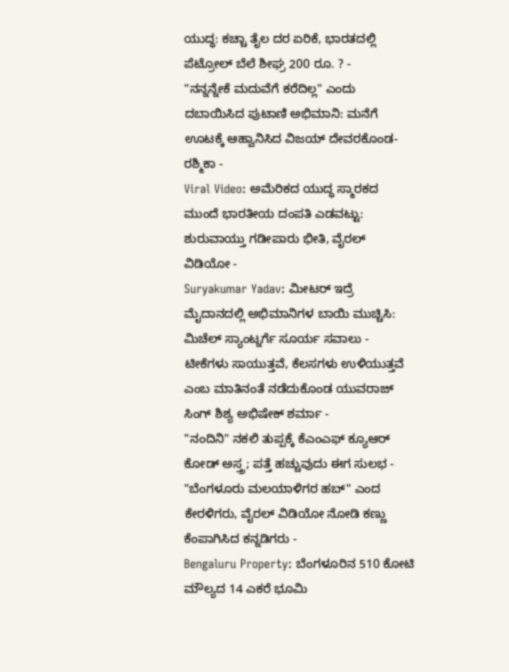ಯುದ್ಧ: ಕಚ್ಚಾ ತೈಲ ದರ ಏರಿಕೆ, ಭಾರತದಲ್ಲಿ ಪೆಟ್ರೋಲ್ ಬೆಲೆ ಶೀಘ್ರ 200 ರೂ. ? -
"ನನ್ನನ್ನೇಕೆ ಮದುವೆಗೆ ಕರೆದಿಲ್ಲ" ಎಂದು ದಬಾಯಿಸಿದ ಪುಟಾಣಿ ಅಭಿಮಾನಿ: ಮನೆಗೆ ಊಟಕ್ಕೆ ಆಹ್ವಾನಿಸಿದ ವಿಜಯ್ ದೇವರಕೊಂಡ-ರಶ್ಮಿಕಾ -
Viral Video: ಅಮೆರಿಕದ ಯುದ್ಧ ಸ್ಮಾರಕದ ಮುಂದೆ ಭಾರತೀಯ ದಂಪತಿ ಎಡವಟ್ಟು: ಶುರುವಾಯ್ತು ಗಡೀಪಾರು ಭೀತಿ, ವೈರಲ್ ವಿಡಿಯೋ -
Suryakumar Yadav: ಮೀಟರ್ ಇದ್ರೆ ಮೈದಾನದಲ್ಲಿ ಅಭಿಮಾನಿಗಳ ಬಾಯಿ ಮುಚ್ಚಿಸಿ: ಮಿಚೆಲ್ ಸ್ಯಾಂಟ್ನರ್ಗೆ ಸೂರ್ಯ ಸವಾಲು -
ಟೀಕೆಗಳು ಸಾಯುತ್ತವೆ, ಕೆಲಸಗಳು ಉಳಿಯುತ್ತವೆ ಎಂಬ ಮಾತಿನಂತೆ ನಡೆದುಕೊಂಡ ಯುವರಾಜ್ ಸಿಂಗ್ ಶಿಶ್ಯ ಅಭಿಷೇಕ್ ಶರ್ಮಾ -
"ನಂದಿನಿ" ನಕಲಿ ತುಪ್ಪಕ್ಕೆ ಕೆಎಂಎಫ್ ಕ್ಯೂಆರ್ ಕೋಡ್ ಅಸ್ತ್ರ; ಪತ್ತೆ ಹಚ್ಚುವುದು ಈಗ ಸುಲಭ -
"ಬೆಂಗಳೂರು ಮಲಯಾಳಿಗರ ಹಬ್" ಎಂದ ಕೇರಳಿಗರು, ವೈರಲ್ ವಿಡಿಯೋ ನೋಡಿ ಕಣ್ಣು ಕೆಂಪಾಗಿಸಿದ ಕನ್ನಡಿಗರು -
Bengaluru Property: ಬೆಂಗಳೂರಿನ 510 ಕೋಟಿ ಮೌಲ್ಯದ 14 ಎಕರೆ ಭೂಮಿ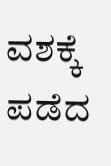ವಶಕ್ಕೆ ಪಡೆದ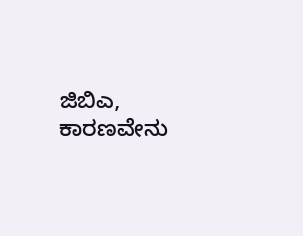ಜಿಬಿಎ, ಕಾರಣವೇನು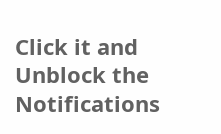Click it and Unblock the Notifications